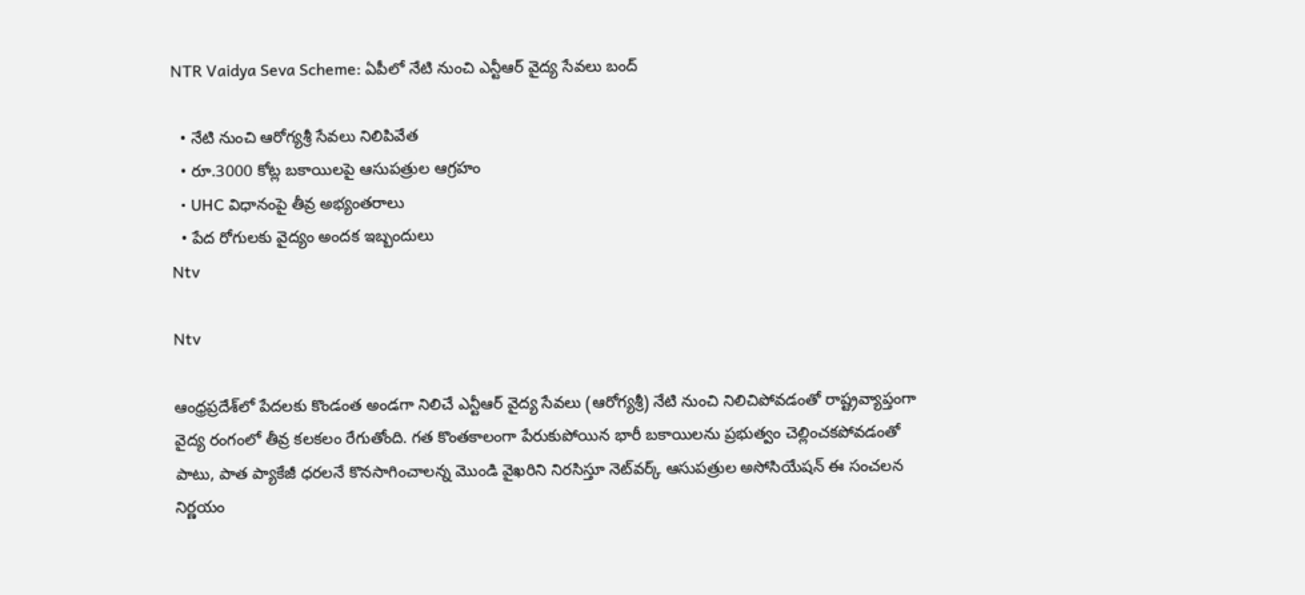NTR Vaidya Seva Scheme: ఏపీలో నేటి నుంచి ఎన్టీఆర్ వైద్య సేవలు బంద్

  • నేటి నుంచి ఆరోగ్యశ్రీ సేవలు నిలిపివేత
  • రూ.3000 కోట్ల బకాయిలపై ఆసుపత్రుల ఆగ్రహం
  • UHC విధానంపై తీవ్ర అభ్యంతరాలు
  • పేద రోగులకు వైద్యం అందక ఇబ్బందులు
Ntv

Ntv

ఆంధ్రప్రదేశ్‌లో పేదలకు కొండంత అండగా నిలిచే ఎన్టీఆర్ వైద్య సేవలు (ఆరోగ్యశ్రీ) నేటి నుంచి నిలిచిపోవడంతో రాష్ట్రవ్యాప్తంగా వైద్య రంగంలో తీవ్ర కలకలం రేగుతోంది. గత కొంతకాలంగా పేరుకుపోయిన భారీ బకాయిలను ప్రభుత్వం చెల్లించకపోవడంతో పాటు, పాత ప్యాకేజీ ధరలనే కొనసాగించాలన్న మొండి వైఖరిని నిరసిస్తూ నెట్‌వర్క్ ఆసుపత్రుల అసోసియేషన్ ఈ సంచలన నిర్ణయం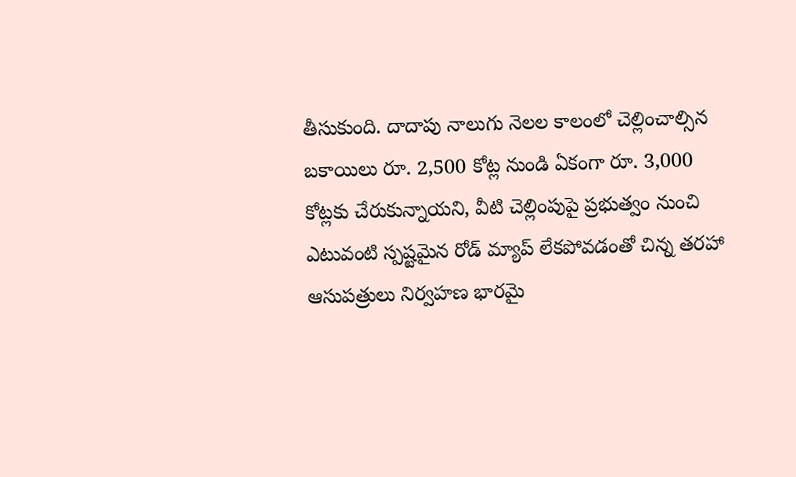తీసుకుంది. దాదాపు నాలుగు నెలల కాలంలో చెల్లించాల్సిన బకాయిలు రూ. 2,500 కోట్ల నుండి ఏకంగా రూ. 3,000 కోట్లకు చేరుకున్నాయని, వీటి చెల్లింపుపై ప్రభుత్వం నుంచి ఎటువంటి స్పష్టమైన రోడ్ మ్యాప్ లేకపోవడంతో చిన్న తరహా ఆసుపత్రులు నిర్వహణ భారమై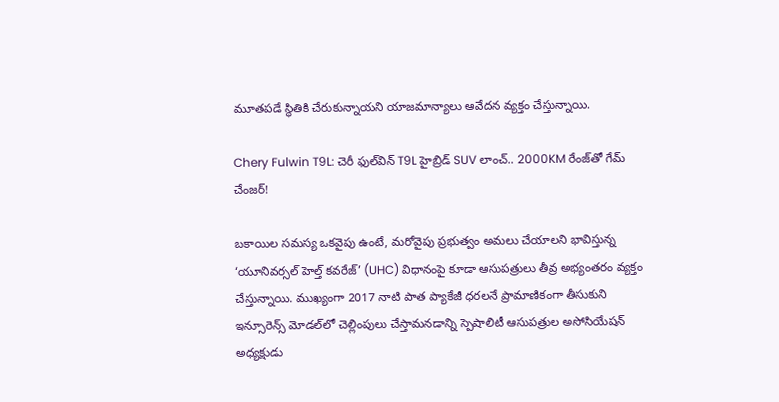మూతపడే స్థితికి చేరుకున్నాయని యాజమాన్యాలు ఆవేదన వ్యక్తం చేస్తున్నాయి.

Chery Fulwin T9L: చెరీ ఫుల్‌విన్ T9L హైబ్రిడ్ SUV లాంచ్.. 2000KM రేంజ్‌తో గేమ్ చేంజర్!

బకాయిల సమస్య ఒకవైపు ఉంటే, మరోవైపు ప్రభుత్వం అమలు చేయాలని భావిస్తున్న ‘యూనివర్సల్ హెల్త్ కవరేజ్’ (UHC) విధానంపై కూడా ఆసుపత్రులు తీవ్ర అభ్యంతరం వ్యక్తం చేస్తున్నాయి. ముఖ్యంగా 2017 నాటి పాత ప్యాకేజీ ధరలనే ప్రామాణికంగా తీసుకుని ఇన్సూరెన్స్ మోడల్‌లో చెల్లింపులు చేస్తామనడాన్ని స్పెషాలిటీ ఆసుపత్రుల అసోసియేషన్ అధ్యక్షుడు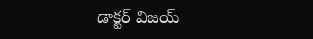డాక్టర్ విజయ్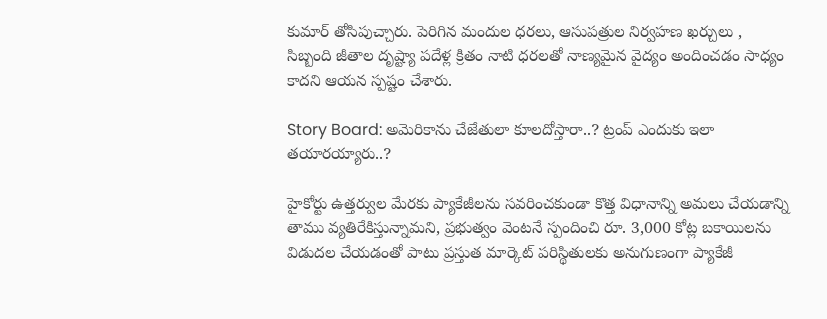కుమార్ తోసిపుచ్చారు. పెరిగిన మందుల ధరలు, ఆసుపత్రుల నిర్వహణ ఖర్చులు , సిబ్బంది జీతాల దృష్ట్యా పదేళ్ల క్రితం నాటి ధరలతో నాణ్యమైన వైద్యం అందించడం సాధ్యం కాదని ఆయన స్పష్టం చేశారు.

Story Board: అమెరికాను చేజేతులా కూలదోస్తారా..? ట్రంప్ ఎందుకు ఇలా తయారయ్యారు..?

హైకోర్టు ఉత్తర్వుల మేరకు ప్యాకేజీలను సవరించకుండా కొత్త విధానాన్ని అమలు చేయడాన్ని తాము వ్యతిరేకిస్తున్నామని, ప్రభుత్వం వెంటనే స్పందించి రూ. 3,000 కోట్ల బకాయిలను విడుదల చేయడంతో పాటు ప్రస్తుత మార్కెట్ పరిస్థితులకు అనుగుణంగా ప్యాకేజీ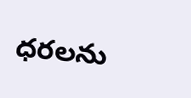ధరలను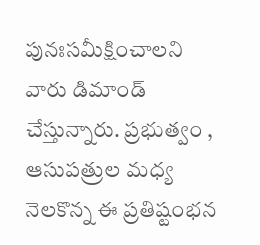పునఃసమీక్షించాలని వారు డిమాండ్ చేస్తున్నారు. ప్రభుత్వం , ఆసుపత్రుల మధ్య నెలకొన్న ఈ ప్రతిష్టంభన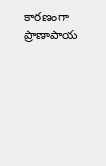కారణంగా ప్రాణాపాయ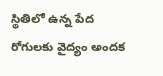స్థితిలో ఉన్న పేద రోగులకు వైద్యం అందక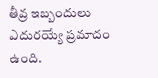తీవ్ర ఇబ్బందులు ఎదురయ్యే ప్రమాదం ఉంది.